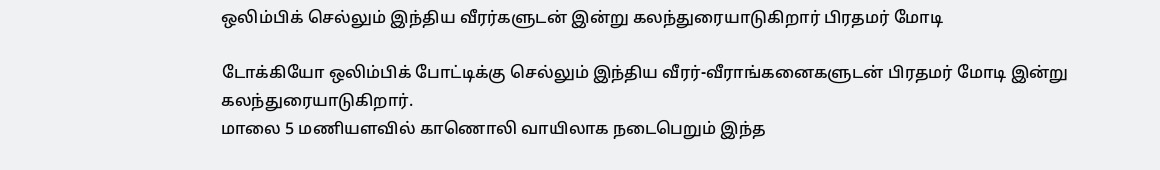ஒலிம்பிக் செல்லும் இந்திய வீரர்களுடன் இன்று கலந்துரையாடுகிறார் பிரதமர் மோடி

டோக்கியோ ஒலிம்பிக் போட்டிக்கு செல்லும் இந்திய வீரர்-வீராங்கனைகளுடன் பிரதமர் மோடி இன்று கலந்துரையாடுகிறார்.
மாலை 5 மணியளவில் காணொலி வாயிலாக நடைபெறும் இந்த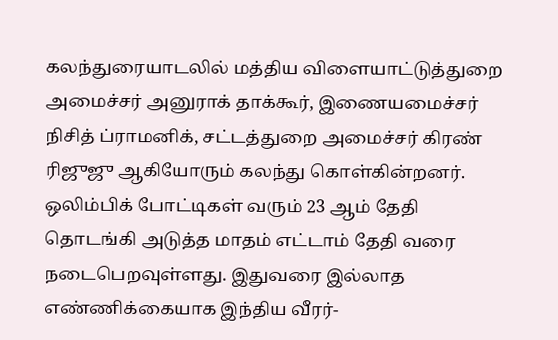கலந்துரையாடலில் மத்திய விளையாட்டுத்துறை அமைச்சர் அனுராக் தாக்கூர், இணையமைச்சர் நிசித் ப்ராமனிக், சட்டத்துறை அமைச்சர் கிரண் ரிஜுஜு ஆகியோரும் கலந்து கொள்கின்றனர். ஒலிம்பிக் போட்டிகள் வரும் 23 ஆம் தேதி தொடங்கி அடுத்த மாதம் எட்டாம் தேதி வரை நடைபெறவுள்ளது. இதுவரை இல்லாத எண்ணிக்கையாக இந்திய வீரர்-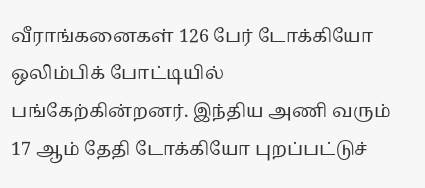வீராங்கனைகள் 126 பேர் டோக்கியோ ஒலிம்பிக் போட்டியில் பங்கேற்கின்றனர். இந்திய அணி வரும் 17 ஆம் தேதி டோக்கியோ புறப்பட்டுச்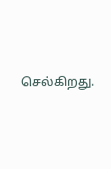செல்கிறது.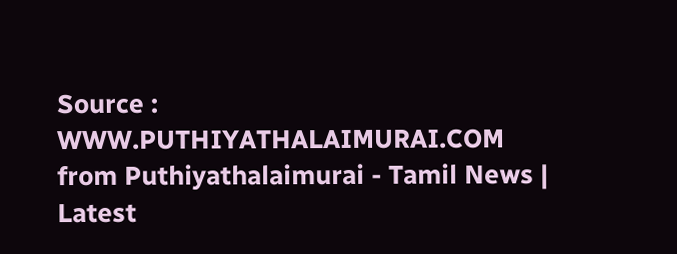Source : WWW.PUTHIYATHALAIMURAI.COM
from Puthiyathalaimurai - Tamil News | Latest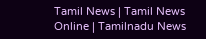Tamil News | Tamil News Online | Tamilnadu News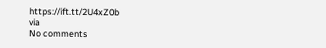https://ift.tt/2U4xZ0b
via
No comments